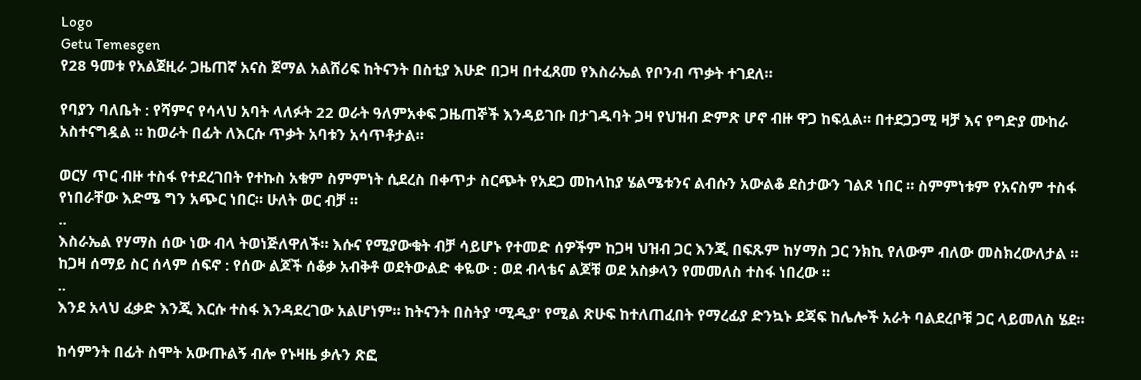Logo
Getu Temesgen
የ28 ዓመቱ የአልጀዚራ ጋዜጠኛ አናስ ጀማል አልሸሪፍ ከትናንት በስቲያ እሁድ በጋዛ በተፈጸመ የእስራኤል የቦንብ ጥቃት ተገደለ።

የባያን ባለቤት : የሻምና የሳላህ አባት ላለፉት 22 ወራት ዓለምአቀፍ ጋዜጠኞች እንዳይገቡ በታገዱባት ጋዛ የህዝብ ድምጽ ሆኖ ብዙ ዋጋ ከፍሏል። በተደጋጋሚ ዛቻ እና የግድያ ሙከራ አስተናግዷል ። ከወራት በፊት ለእርሱ ጥቃት አባቱን አሳጥቶታል።

ወርሃ ጥር ብዙ ተስፋ የተደረገበት የተኩስ አቁም ስምምነት ሲደረስ በቀጥታ ስርጭት የአደጋ መከላከያ ሄልሜቱንና ልብሱን አውልቆ ደስታውን ገልጾ ነበር ። ስምምነቱም የአናስም ተስፋ የነበራቸው እድሜ ግን አጭር ነበር። ሁለት ወር ብቻ ።
..
እስራኤል የሃማስ ሰው ነው ብላ ትወነጅለዋለች። እሱና የሚያውቁት ብቻ ሳይሆኑ የተመድ ሰዎችም ከጋዛ ህዝብ ጋር እንጂ በፍጹም ከሃማስ ጋር ንክኪ የለውም ብለው መስክረውለታል ።
ከጋዛ ሰማይ ስር ሰላም ሰፍኖ : የሰው ልጆች ሰቆቃ አብቅቶ ወደትውልድ ቀዬው : ወደ ብላቴና ልጆቹ ወደ አስቃላን የመመለስ ተስፋ ነበረው ።
..
እንደ አላህ ፈቃድ እንጂ እርሱ ተስፋ እንዳደረገው አልሆነም። ከትናንት በስትያ 'ሚዲያ' የሚል ጽሁፍ ከተለጠፈበት የማረፊያ ድንኳኑ ደጃፍ ከሌሎች አራት ባልደረቦቹ ጋር ላይመለስ ሄደ።

ከሳምንት በፊት ስሞት አውጡልኝ ብሎ የኑዛዜ ቃሉን ጽፎ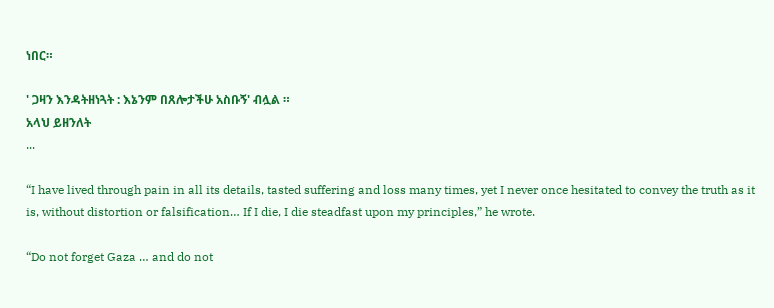ነበር።

' ጋዛን እንዳትዘነጓት : እኔንም በጸሎታችሁ አስቡኝ' ብሏል ።
አላህ ይዘንለት
...

“I have lived through pain in all its details, tasted suffering and loss many times, yet I never once hesitated to convey the truth as it is, without distortion or falsification… If I die, I die steadfast upon my principles,” he wrote.

“Do not forget Gaza … and do not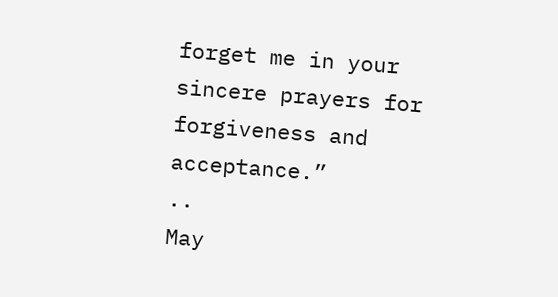forget me in your sincere prayers for forgiveness and acceptance.”
..
May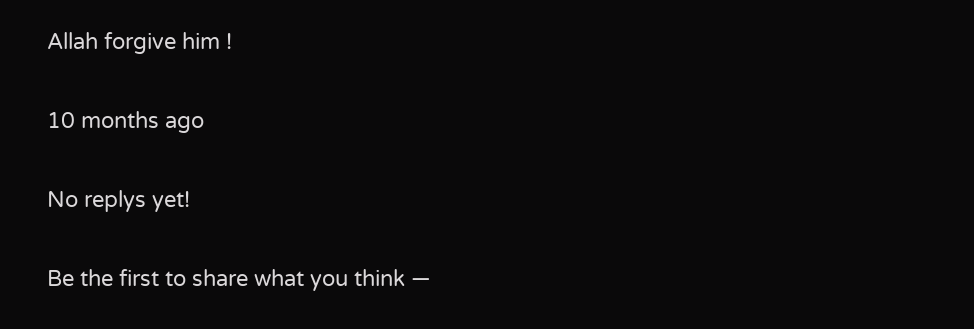Allah forgive him !

10 months ago

No replys yet!

Be the first to share what you think —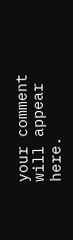your comment will appear here.